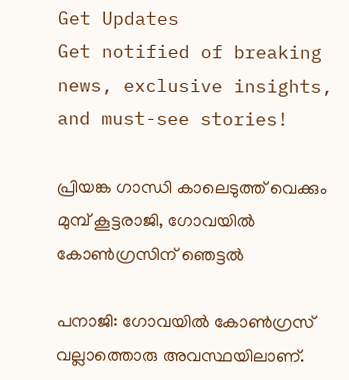Get Updates
Get notified of breaking news, exclusive insights, and must-see stories!

പ്രിയങ്ക ഗാന്ധി കാലെടുത്ത് വെക്കും മുമ്പ് കൂട്ടരാജി, ഗോവയില്‍ കോണ്‍ഗ്രസിന് ഞെട്ടല്‍

പനാജി: ഗോവയില്‍ കോണ്‍ഗ്രസ് വല്ലാത്തൊരു അവസ്ഥയിലാണ്.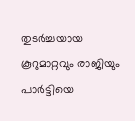തുടര്‍ച്ചയായ കൂറുമാറ്റവും രാജിയും പാര്‍ട്ടിയെ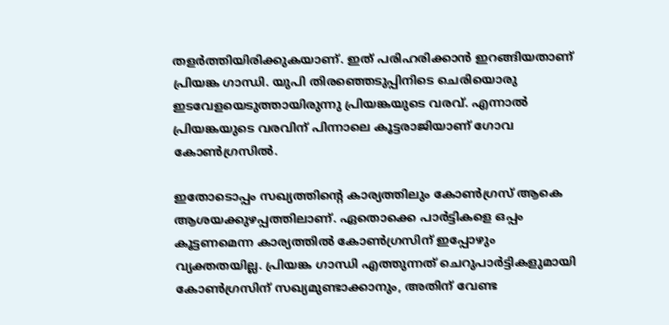തളര്‍ത്തിയിരിക്കുകയാണ്. ഇത് പരിഹരിക്കാന്‍ ഇറങ്ങിയതാണ് പ്രിയങ്ക ഗാന്ധി. യുപി തിരഞ്ഞെടുപ്പിനിടെ ചെരിയൊരു ഇടവേളയെടുത്തായിരുന്നു പ്രിയങ്കയുടെ വരവ്. എന്നാല്‍ പ്രിയങ്കയുടെ വരവിന് പിന്നാലെ കൂട്ടരാജിയാണ് ഗോവ കോണ്‍ഗ്രസില്‍.

ഇതോടൊപ്പം സഖ്യത്തിന്റെ കാര്യത്തിലും കോണ്‍ഗ്രസ് ആകെ ആശയക്കുഴപ്പത്തിലാണ്. ഏതൊക്കെ പാര്‍ട്ടികളെ ഒപ്പം കൂട്ടണമെന്ന കാര്യത്തില്‍ കോണ്‍ഗ്രസിന് ഇപ്പോഴും വ്യക്തതയില്ല. പ്രിയങ്ക ഗാന്ധി എത്തുന്നത് ചെറുപാര്‍ട്ടികളുമായി കോണ്‍ഗ്രസിന് സഖ്യമുണ്ടാക്കാനും, അതിന് വേണ്ട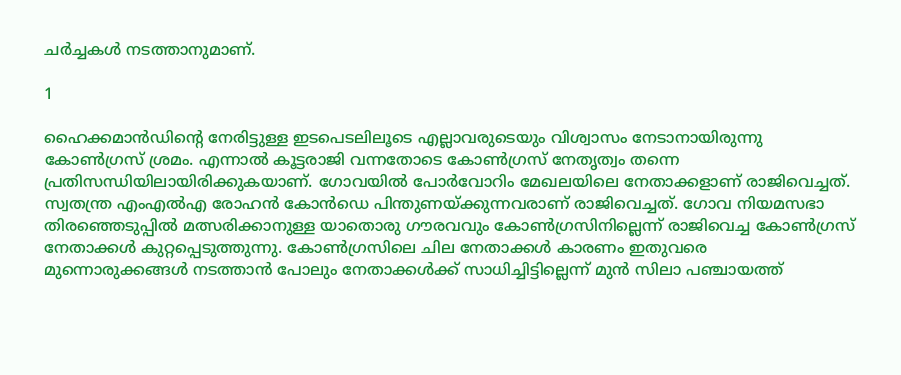ചര്‍ച്ചകള്‍ നടത്താനുമാണ്.

1

ഹൈക്കമാന്‍ഡിന്റെ നേരിട്ടുള്ള ഇടപെടലിലൂടെ എല്ലാവരുടെയും വിശ്വാസം നേടാനായിരുന്നു കോണ്‍ഗ്രസ് ശ്രമം. എന്നാല്‍ കൂട്ടരാജി വന്നതോടെ കോണ്‍ഗ്രസ് നേതൃത്വം തന്നെ പ്രതിസന്ധിയിലായിരിക്കുകയാണ്. ഗോവയില്‍ പോര്‍വോറിം മേഖലയിലെ നേതാക്കളാണ് രാജിവെച്ചത്. സ്വതന്ത്ര എംഎല്‍എ രോഹന്‍ കോന്‍ഡെ പിന്തുണയ്ക്കുന്നവരാണ് രാജിവെച്ചത്. ഗോവ നിയമസഭാ തിരഞ്ഞെടുപ്പില്‍ മത്സരിക്കാനുള്ള യാതൊരു ഗൗരവവും കോണ്‍ഗ്രസിനില്ലെന്ന് രാജിവെച്ച കോണ്‍ഗ്രസ് നേതാക്കള്‍ കുറ്റപ്പെടുത്തുന്നു. കോണ്‍ഗ്രസിലെ ചില നേതാക്കള്‍ കാരണം ഇതുവരെ മുന്നൊരുക്കങ്ങള്‍ നടത്താന്‍ പോലും നേതാക്കള്‍ക്ക് സാധിച്ചിട്ടില്ലെന്ന് മുന്‍ സിലാ പഞ്ചായത്ത്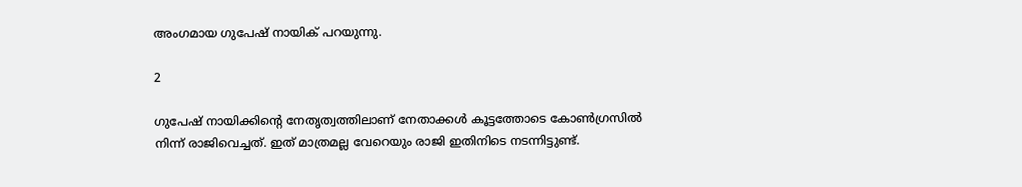അംഗമായ ഗുപേഷ് നായിക് പറയുന്നു.

2

ഗുപേഷ് നായിക്കിന്റെ നേതൃത്വത്തിലാണ് നേതാക്കള്‍ കൂട്ടത്തോടെ കോണ്‍ഗ്രസില്‍ നിന്ന് രാജിവെച്ചത്. ഇത് മാത്രമല്ല വേറെയും രാജി ഇതിനിടെ നടന്നിട്ടുണ്ട്.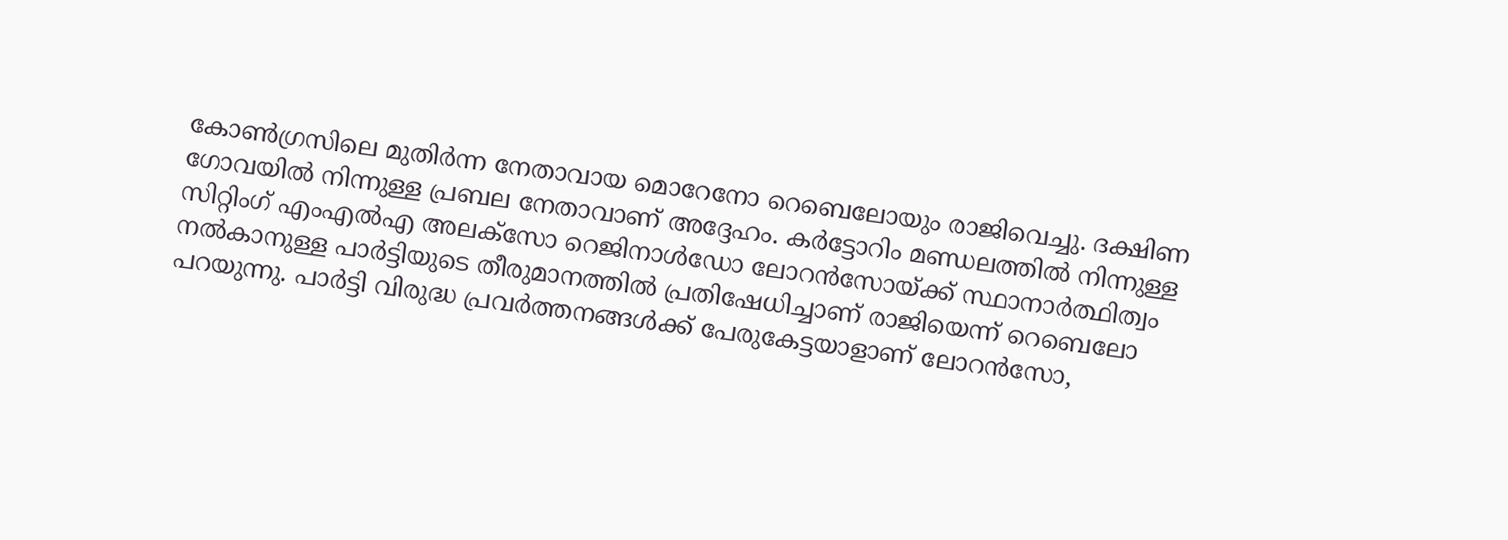കോണ്‍ഗ്രസിലെ മുതിര്‍ന്ന നേതാവായ മൊറേനോ റെബെലോയും രാജിവെച്ചു. ദക്ഷിണ ഗോവയില്‍ നിന്നുള്ള പ്രബല നേതാവാണ് അദ്ദേഹം. കര്‍ട്ടോറിം മണ്ഡലത്തില്‍ നിന്നുള്ള സിറ്റിംഗ് എംഎല്‍എ അലക്‌സോ റെജിനാള്‍ഡോ ലോറന്‍സോയ്ക്ക് സ്ഥാനാര്‍ത്ഥിത്വം നല്‍കാനുള്ള പാര്‍ട്ടിയുടെ തീരുമാനത്തില്‍ പ്രതിഷേധിച്ചാണ് രാജിയെന്ന് റെബെലോ പറയുന്നു. പാര്‍ട്ടി വിരുദ്ധ പ്രവര്‍ത്തനങ്ങള്‍ക്ക് പേരുകേട്ടയാളാണ് ലോറന്‍സോ,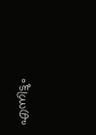എന്നിട്ടും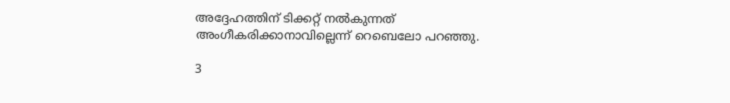അദ്ദേഹത്തിന് ടിക്കറ്റ് നല്‍കുന്നത് അംഗീകരിക്കാനാവില്ലെന്ന് റെബെലോ പറഞ്ഞു.

3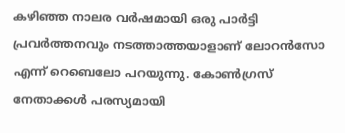കഴിഞ്ഞ നാലര വര്‍ഷമായി ഒരു പാര്‍ട്ടി പ്രവര്‍ത്തനവും നടത്താത്തയാളാണ് ലോറന്‍സോ എന്ന് റെബെലോ പറയുന്നു. കോണ്‍ഗ്രസ് നേതാക്കള്‍ പരസ്യമായി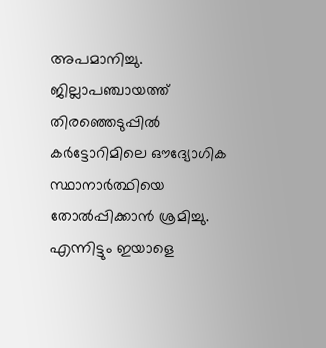അപമാനിച്ചു. ജില്ലാപഞ്ചായത്ത് തിരഞ്ഞെടുപ്പില്‍ കര്‍ട്ടോറിമിലെ ഔദ്യോഗിക സ്ഥാനാര്‍ത്ഥിയെ തോല്‍പ്പിക്കാന്‍ ശ്രമിച്ചു. എന്നിട്ടും ഇയാളെ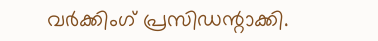വര്‍ക്കിംഗ് പ്രസിഡന്റാക്കി.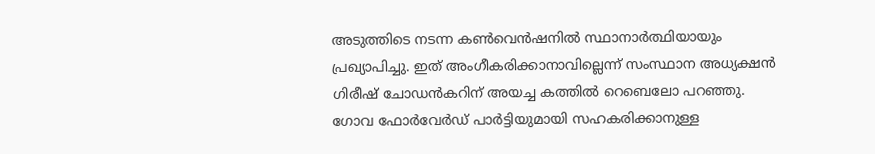അടുത്തിടെ നടന്ന കണ്‍വെന്‍ഷനില്‍ സ്ഥാനാര്‍ത്ഥിയായും പ്രഖ്യാപിച്ചു. ഇത് അംഗീകരിക്കാനാവില്ലെന്ന് സംസ്ഥാന അധ്യക്ഷന്‍ ഗിരീഷ് ചോഡന്‍കറിന് അയച്ച കത്തില്‍ റെബെലോ പറഞ്ഞു. ഗോവ ഫോര്‍വേര്‍ഡ് പാര്‍ട്ടിയുമായി സഹകരിക്കാനുള്ള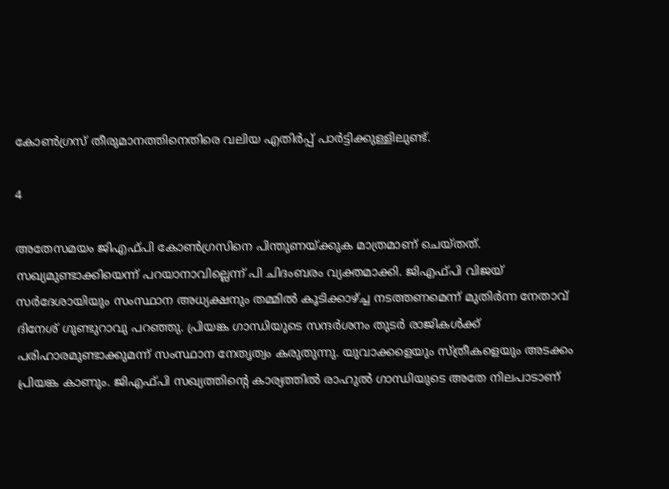കോണ്‍ഗ്രസ് തീരുമാനത്തിനെതിരെ വലിയ എതിര്‍പ്പ് പാര്‍ട്ടിക്കുള്ളിലുണ്ട്.

4

അതേസമയം ജിഎഫ്പി കോണ്‍ഗ്രസിനെ പിന്തുണയ്ക്കുക മാത്രമാണ് ചെയ്തത്. സഖ്യമുണ്ടാക്കിയെന്ന് പറയാനാവില്ലെന്ന് പി ചിദംബരം വ്യക്തമാക്കി. ജിഎഫ്പി വിജയ് സര്‍ദേശായിയും സംസ്ഥാന അധ്യക്ഷനും തമ്മില്‍ കൂടിക്കാഴ്ച്ച നടത്തണമെന്ന് മുതിര്‍ന്ന നേതാവ് ദിനേശ് ഗുണ്ടുറാവു പറഞ്ഞു. പ്രിയങ്ക ഗാന്ധിയുടെ സന്ദര്‍ശനം തുടര്‍ രാജികള്‍ക്ക് പരിഹാരമുണ്ടാക്കുമന്ന് സംസ്ഥാന നേതൃത്വം കരുതുന്നു. യുവാക്കളെയും സ്ത്രീകളെയും അടക്കം പ്രിയങ്ക കാണും. ജിഎഫ്പി സഖ്യത്തിന്റെ കാര്യത്തില്‍ രാഹുല്‍ ഗാന്ധിയുടെ അതേ നിലപാടാണ്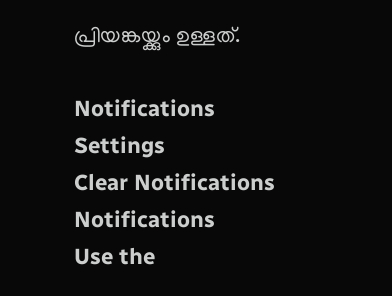പ്രിയങ്കയ്ക്കും ഉള്ളത്.

Notifications
Settings
Clear Notifications
Notifications
Use the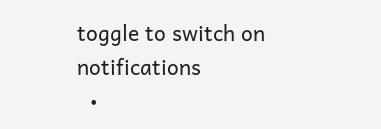toggle to switch on notifications
  •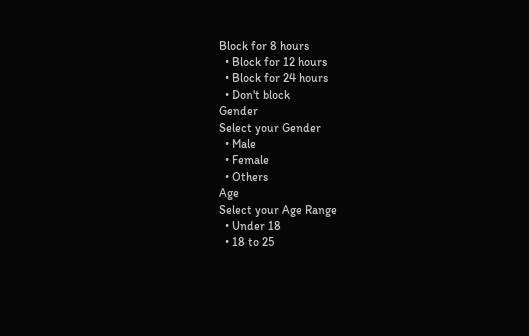Block for 8 hours
  • Block for 12 hours
  • Block for 24 hours
  • Don't block
Gender
Select your Gender
  • Male
  • Female
  • Others
Age
Select your Age Range
  • Under 18
  • 18 to 25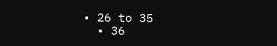• 26 to 35
  • 36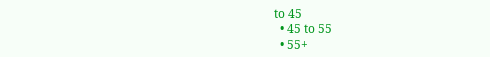to 45
  • 45 to 55
  • 55+